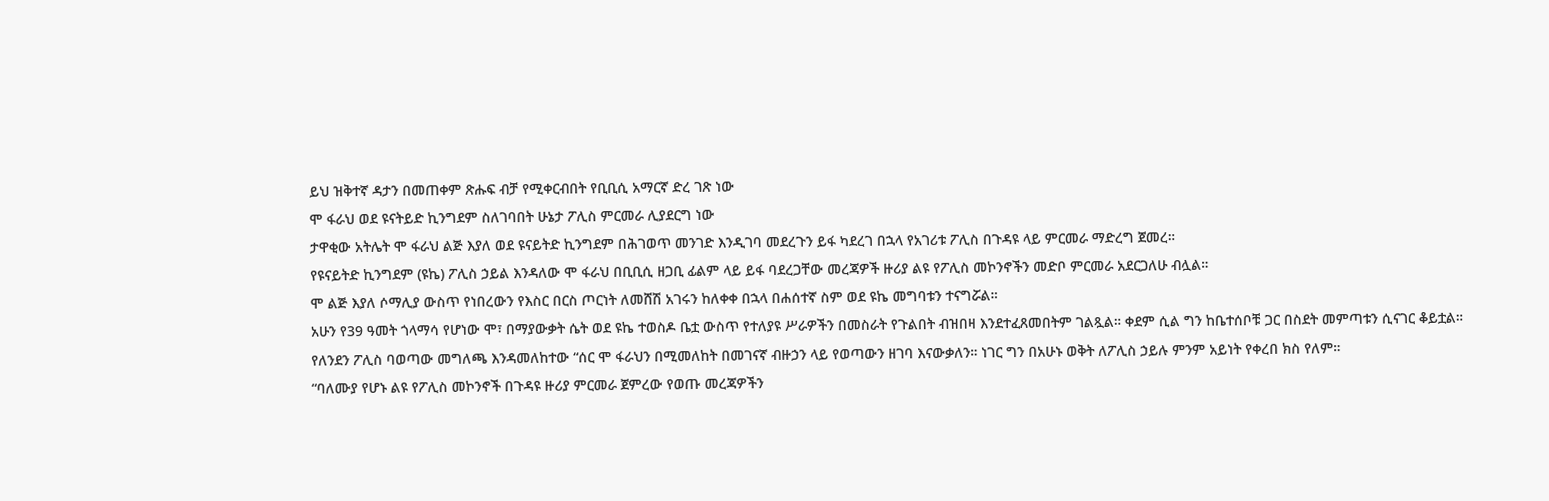ይህ ዝቅተኛ ዳታን በመጠቀም ጽሑፍ ብቻ የሚቀርብበት የቢቢሲ አማርኛ ድረ ገጽ ነው
ሞ ፋራህ ወደ ዩናትይድ ኪንግደም ስለገባበት ሁኔታ ፖሊስ ምርመራ ሊያደርግ ነው
ታዋቂው አትሌት ሞ ፋራህ ልጅ እያለ ወደ ዩናይትድ ኪንግደም በሕገወጥ መንገድ እንዲገባ መደረጉን ይፋ ካደረገ በኋላ የአገሪቱ ፖሊስ በጉዳዩ ላይ ምርመራ ማድረግ ጀመረ።
የዩናይትድ ኪንግደም (ዩኬ) ፖሊስ ኃይል እንዳለው ሞ ፋራህ በቢቢሲ ዘጋቢ ፊልም ላይ ይፋ ባደረጋቸው መረጃዎች ዙሪያ ልዩ የፖሊስ መኮንኖችን መድቦ ምርመራ አደርጋለሁ ብሏል።
ሞ ልጅ እያለ ሶማሊያ ውስጥ የነበረውን የእስር በርስ ጦርነት ለመሸሽ አገሩን ከለቀቀ በኋላ በሐሰተኛ ስም ወደ ዩኬ መግባቱን ተናግሯል።
አሁን የ39 ዓመት ጎላማሳ የሆነው ሞ፣ በማያውቃት ሴት ወደ ዩኬ ተወስዶ ቤቷ ውስጥ የተለያዩ ሥራዎችን በመስራት የጉልበት ብዝበዛ እንደተፈጸመበትም ገልጿል። ቀደም ሲል ግን ከቤተሰቦቹ ጋር በስደት መምጣቱን ሲናገር ቆይቷል።
የለንደን ፖሊስ ባወጣው መግለጫ እንዳመለከተው “ሰር ሞ ፋራህን በሚመለከት በመገናኛ ብዙኃን ላይ የወጣውን ዘገባ እናውቃለን። ነገር ግን በአሁኑ ወቅት ለፖሊስ ኃይሉ ምንም አይነት የቀረበ ክስ የለም።
“ባለሙያ የሆኑ ልዩ የፖሊስ መኮንኖች በጉዳዩ ዙሪያ ምርመራ ጀምረው የወጡ መረጃዎችን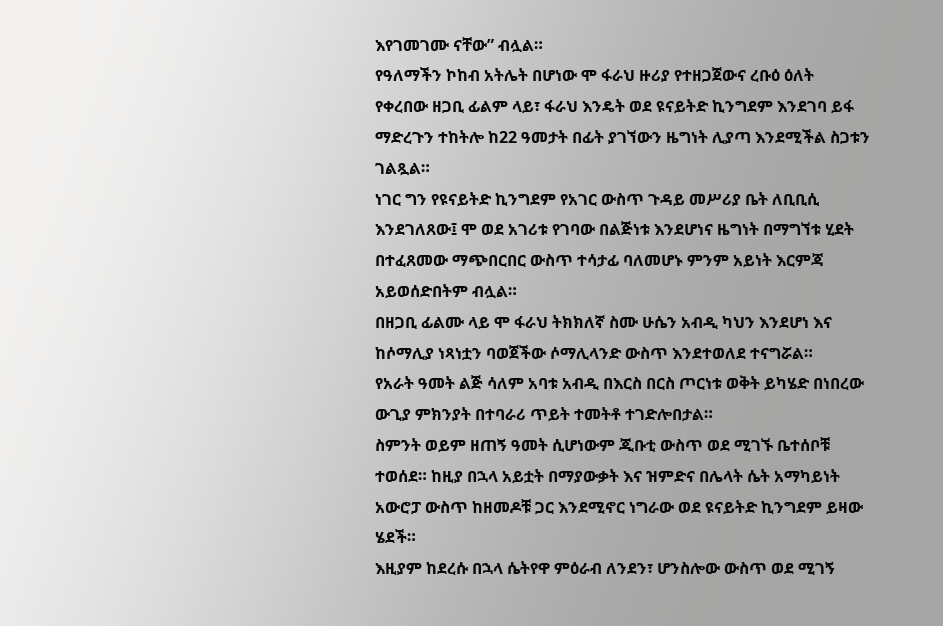እየገመገሙ ናቸው” ብሏል።
የዓለማችን ኮከብ አትሌት በሆነው ሞ ፋራህ ዙሪያ የተዘጋጀውና ረቡዕ ዕለት የቀረበው ዘጋቢ ፊልም ላይ፣ ፋራህ እንዴት ወደ ዩናይትድ ኪንግደም እንደገባ ይፋ ማድረጉን ተከትሎ ከ22 ዓመታት በፊት ያገኘውን ዜግነት ሊያጣ እንደሚችል ስጋቱን ገልጿል።
ነገር ግን የዩናይትድ ኪንግደም የአገር ውስጥ ጉዳይ መሥሪያ ቤት ለቢቢሲ እንደገለጸው፤ ሞ ወደ አገሪቱ የገባው በልጅነቱ እንደሆነና ዜግነት በማግኘቱ ሂደት በተፈጸመው ማጭበርበር ውስጥ ተሳታፊ ባለመሆኑ ምንም አይነት እርምጃ አይወሰድበትም ብሏል።
በዘጋቢ ፊልሙ ላይ ሞ ፋራህ ትክክለኛ ስሙ ሁሴን አብዲ ካህን እንደሆነ እና ከሶማሊያ ነጻነቷን ባወጀችው ሶማሊላንድ ውስጥ እንደተወለደ ተናግሯል።
የአራት ዓመት ልጅ ሳለም አባቱ አብዲ በእርስ በርስ ጦርነቱ ወቅት ይካሄድ በነበረው ውጊያ ምክንያት በተባራሪ ጥይት ተመትቶ ተገድሎበታል።
ስምንት ወይም ዘጠኝ ዓመት ሲሆነውም ጂቡቲ ውስጥ ወደ ሚገኙ ቤተሰቦቹ ተወሰደ። ከዚያ በኋላ አይቷት በማያውቃት እና ዝምድና በሌላት ሴት አማካይነት አውሮፓ ውስጥ ከዘመዶቹ ጋር እንደሚኖር ነግራው ወደ ዩናይትድ ኪንግደም ይዛው ሄደች።
እዚያም ከደረሱ በኋላ ሴትየዋ ምዕራብ ለንደን፣ ሆንስሎው ውስጥ ወደ ሚገኝ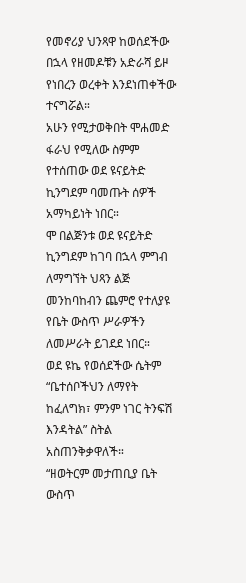የመኖሪያ ህንጻዋ ከወሰደችው በኋላ የዘመዶቹን አድራሻ ይዞ የነበረን ወረቀት እንደነጠቀችው ተናግሯል።
አሁን የሚታወቅበት ሞሐመድ ፋራህ የሚለው ስምም የተሰጠው ወደ ዩናይትድ ኪንግደም ባመጡት ሰዎች አማካይነት ነበር።
ሞ በልጅንቱ ወደ ዩናይትድ ኪንግደም ከገባ በኋላ ምግብ ለማግኘት ህጻን ልጅ መንከባከብን ጨምሮ የተለያዩ የቤት ውስጥ ሥራዎችን ለመሥራት ይገደደ ነበር።
ወደ ዩኬ የወሰደችው ሴትም “ቤተሰቦችህን ለማየት ከፈለግክ፣ ምንም ነገር ትንፍሽ እንዳትል” ስትል አስጠንቅቃዋለች።
“ዘወትርም መታጠቢያ ቤት ውስጥ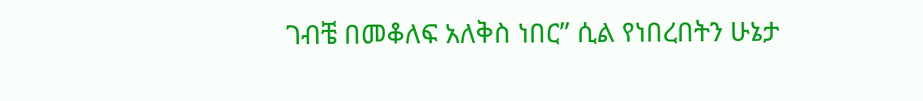ገብቼ በመቆለፍ አለቅስ ነበር” ሲል የነበረበትን ሁኔታ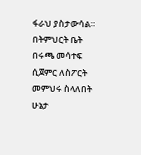ፋራህ ያስታውሳል።
በትምህርት ቤት በሩጫ መሳተፍ ሲጀምር ለስፖርት መምህሩ ስላለበት ሁኔታ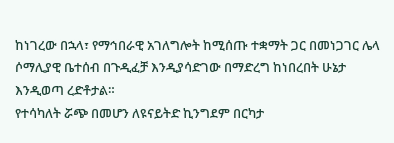ከነገረው በኋላ፣ የማኅበራዊ አገለግሎት ከሚሰጡ ተቋማት ጋር በመነጋገር ሌላ ሶማሊያዊ ቤተሰብ በጉዲፈቻ እንዲያሳድገው በማድረግ ከነበረበት ሁኔታ እንዲወጣ ረድቶታል።
የተሳካለት ሯጭ በመሆን ለዩናይትድ ኪንግደም በርካታ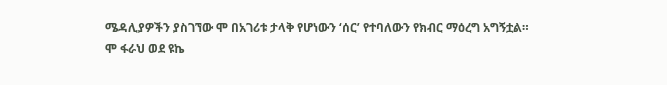ሜዳሊያዎችን ያስገኘው ሞ በአገሪቱ ታላቅ የሆነውን ‘ሰር’ የተባለውን የክብር ማዕረግ አግኝቷል።
ሞ ፋራህ ወደ ዩኬ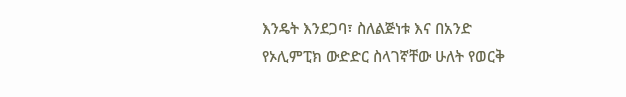እንዴት እንደጋባ፣ ስለልጅነቱ እና በአንድ የኦሊምፒክ ውድድር ስላገኛቸው ሁለት የወርቅ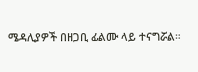ሜዳሊያዎች በዘጋቢ ፊልሙ ላይ ተናግሯል።